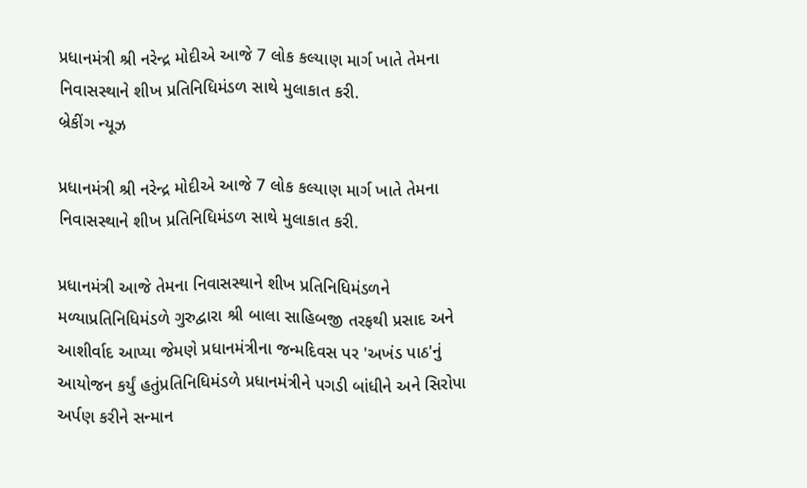પ્રધાનમંત્રી શ્રી નરેન્દ્ર મોદીએ આજે 7 લોક કલ્યાણ માર્ગ ખાતે તેમના નિવાસસ્થાને શીખ પ્રતિનિધિમંડળ સાથે મુલાકાત કરી.
બ્રેકીંગ ન્યૂઝ

પ્રધાનમંત્રી શ્રી નરેન્દ્ર મોદીએ આજે 7 લોક કલ્યાણ માર્ગ ખાતે તેમના નિવાસસ્થાને શીખ પ્રતિનિધિમંડળ સાથે મુલાકાત કરી.

પ્રધાનમંત્રી આજે તેમના નિવાસસ્થાને શીખ પ્રતિનિધિમંડળને મળ્યાપ્રતિનિધિમંડળે ગુરુદ્વારા શ્રી બાલા સાહિબજી તરફથી પ્રસાદ અને આશીર્વાદ આપ્યા જેમણે પ્રધાનમંત્રીના જન્મદિવસ પર 'અખંડ પાઠ'નું આયોજન કર્યું હતુંપ્રતિનિધિમંડળે પ્રધાનમંત્રીને પગડી બાંધીને અને સિરોપા અર્પણ કરીને સન્માન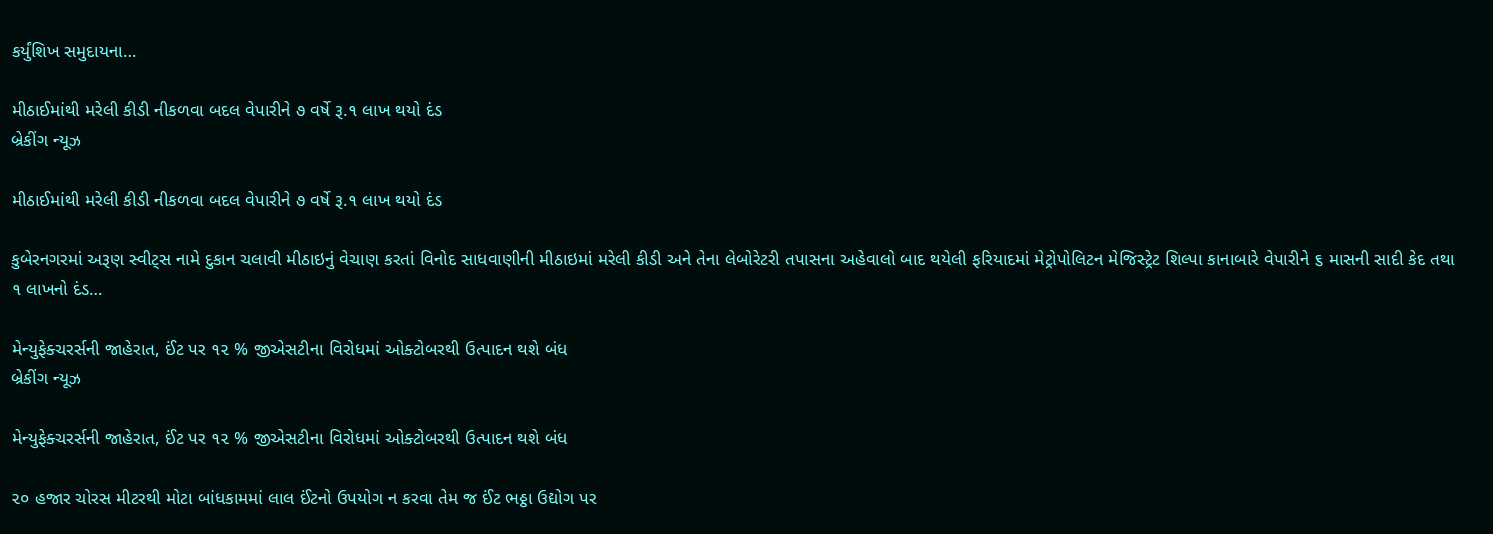કર્યુંશિખ સમુદાયના…

મીઠાઈમાંથી મરેલી કીડી નીકળવા બદલ વેપારીને ૭ વર્ષે રૂ.૧ લાખ થયો દંડ
બ્રેકીંગ ન્યૂઝ

મીઠાઈમાંથી મરેલી કીડી નીકળવા બદલ વેપારીને ૭ વર્ષે રૂ.૧ લાખ થયો દંડ

કુબેરનગરમાં અરૂણ સ્વીટ્‌સ નામે દુકાન ચલાવી મીઠાઇનું વેચાણ કરતાં વિનોદ સાધવાણીની મીઠાઇમાં મરેલી કીડી અને તેના લેબોરેટરી તપાસના અહેવાલો બાદ થયેલી ફરિયાદમાં મેટ્રોપોલિટન મેજિસ્ટ્રેટ શિલ્પા કાનાબારે વેપારીને ૬ માસની સાદી કેદ તથા ૧ લાખનો દંડ…

મેન્યુફેક્ચરર્સની જાહેરાત, ઈંટ પર ૧૨ % જીએસટીના વિરોધમાં ઓક્ટોબરથી ઉત્પાદન થશે બંધ
બ્રેકીંગ ન્યૂઝ

મેન્યુફેક્ચરર્સની જાહેરાત, ઈંટ પર ૧૨ % જીએસટીના વિરોધમાં ઓક્ટોબરથી ઉત્પાદન થશે બંધ

૨૦ હજાર ચોરસ મીટરથી મોટા બાંધકામમાં લાલ ઈંટનો ઉપયોગ ન કરવા તેમ જ ઈંટ ભઠ્ઠા ઉદ્યોગ પર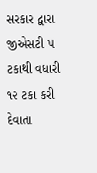સરકાર દ્વારા જીએસટી ૫ ટકાથી વધારી ૧૨ ટકા કરી દેવાતા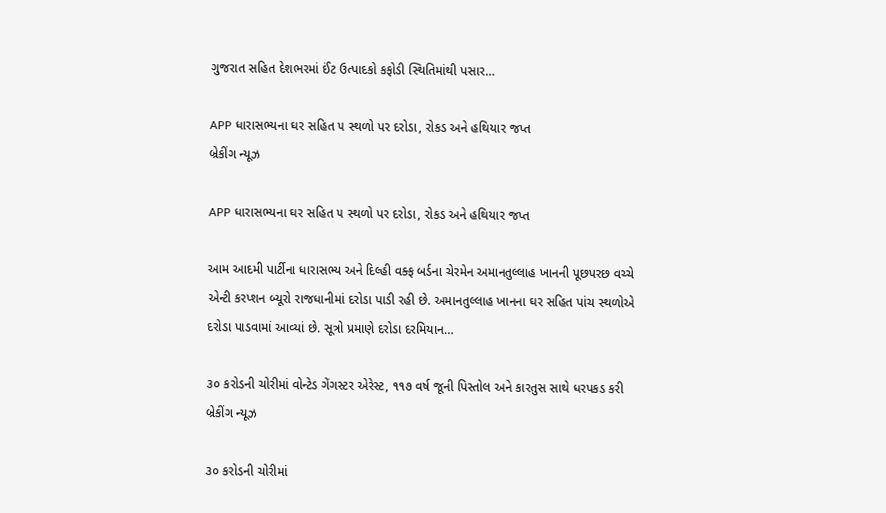ગુજરાત સહિત દેશભરમાં ઈંટ ઉત્પાદકો કફોડી સ્થિતિમાંથી પસાર…

APP ધારાસભ્યના ઘર સહિત ૫ સ્થળો પર દરોડા, રોકડ અને હથિયાર જપ્ત
બ્રેકીંગ ન્યૂઝ

APP ધારાસભ્યના ઘર સહિત ૫ સ્થળો પર દરોડા, રોકડ અને હથિયાર જપ્ત

આમ આદમી પાર્ટીના ધારાસભ્ય અને દિલ્હી વક્ફ બર્ડના ચેરમેન અમાનતુલ્લાહ ખાનની પૂછપરછ વચ્ચે એન્ટી કરપ્શન બ્યૂરો રાજધાનીમાં દરોડા પાડી રહી છે. અમાનતુલ્લાહ ખાનના ઘર સહિત પાંચ સ્થળોએ દરોડા પાડવામાં આવ્યાં છે. સૂત્રો પ્રમાણે દરોડા દરમિયાન…

૩૦ કરોડની ચોરીમાં વોન્ટેડ ગેંગસ્ટર એરેસ્ટ, ૧૧૭ વર્ષ જૂની પિસ્તોલ અને કારતુસ સાથે ધરપકડ કરી
બ્રેકીંગ ન્યૂઝ

૩૦ કરોડની ચોરીમાં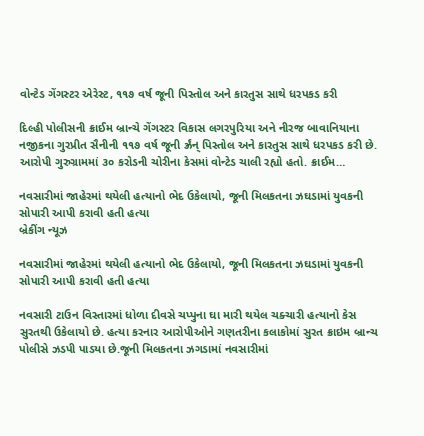વોન્ટેડ ગેંગસ્ટર એરેસ્ટ, ૧૧૭ વર્ષ જૂની પિસ્તોલ અને કારતુસ સાથે ધરપકડ કરી

દિલ્હી પોલીસની ક્રાઈમ બ્રાન્ચે ગેંગસ્ટર વિકાસ લગરપુરિયા અને નીરજ બાવાનિયાના નજીકના ગુરપ્રીત સૈનીની ૧૧૭ વર્ષ જૂની ર્ઝ્રંન્‌ પિસ્તોલ અને કારતુસ સાથે ધરપકડ કરી છે. આરોપી ગુરુગ્રામમાં ૩૦ કરોડની ચોરીના કેસમાં વોન્ટેડ ચાલી રહ્યો હતો. ક્રાઈમ…

નવસારીમાં જાહેરમાં થયેલી હત્યાનો ભેદ ઉકેલાયો, જૂની મિલકતના ઝઘડામાં યુવકની સોપારી આપી કરાવી હતી હત્યા
બ્રેકીંગ ન્યૂઝ

નવસારીમાં જાહેરમાં થયેલી હત્યાનો ભેદ ઉકેલાયો, જૂની મિલકતના ઝઘડામાં યુવકની સોપારી આપી કરાવી હતી હત્યા

નવસારી ટાઉન વિસ્તારમાં ધોળા દીવસે ચપ્પુના ઘા મારી થયેલ ચક્ચારી હત્યાનો કેસ સુરતથી ઉકેલાયો છે. હત્યા કરનાર આરોપીઓને ગણતરીના કલાકોમાં સુરત ક્રાઇમ બ્રાન્ચ પોલીસે ઝડપી પાડયા છે.જૂની મિલકતના ઝગડામાં નવસારીમાં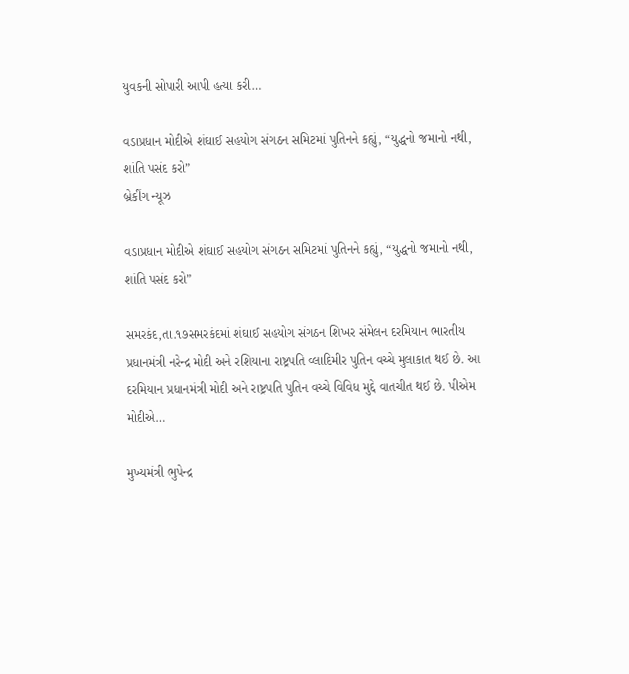યુવકની સોપારી આપી હત્યા કરી…

વડાપ્રધાન મોદીએ શંઘાઈ સહયોગ સંગઠન સમિટમાં પુતિનને કહ્યું, “યુદ્ધનો જમાનો નથી, શાંતિ પસંદ કરો”
બ્રેકીંગ ન્યૂઝ

વડાપ્રધાન મોદીએ શંઘાઈ સહયોગ સંગઠન સમિટમાં પુતિનને કહ્યું, “યુદ્ધનો જમાનો નથી, શાંતિ પસંદ કરો”

સમરકંદ,તા.૧૭સમરકંદમાં શંઘાઈ સહયોગ સંગઠન શિખર સંમેલન દરમિયાન ભારતીય પ્રધાનમંત્રી નરેન્દ્ર મોદી અને રશિયાના રાષ્ટ્રપતિ વ્લાદિમીર પુતિન વચ્ચે મુલાકાત થઈ છે. આ દરમિયાન પ્રધાનમંત્રી મોદી અને રાષ્ટ્રપતિ પુતિન વચ્ચે વિવિધ મુદ્દે વાતચીત થઈ છે. પીએમ મોદીએ…

મુખ્યમંત્રી ભુપેન્દ્ર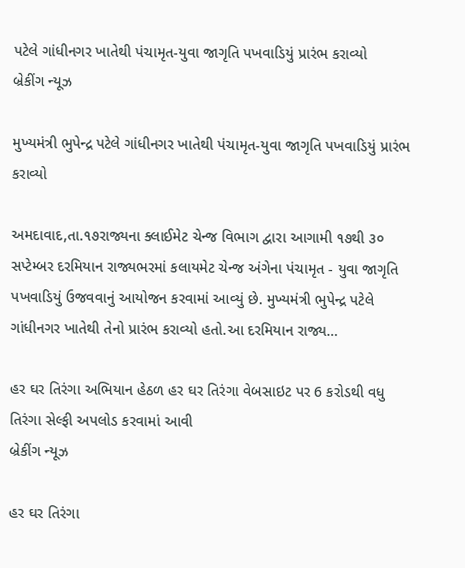પટેલે ગાંધીનગર ખાતેથી પંચામૃત-યુવા જાગૃતિ પખવાડિયું પ્રારંભ કરાવ્યો
બ્રેકીંગ ન્યૂઝ

મુખ્યમંત્રી ભુપેન્દ્ર પટેલે ગાંધીનગર ખાતેથી પંચામૃત-યુવા જાગૃતિ પખવાડિયું પ્રારંભ કરાવ્યો

અમદાવાદ,તા.૧૭રાજ્યના ક્લાઈમેટ ચેન્જ વિભાગ દ્વારા આગામી ૧૭થી ૩૦ સપ્ટેમ્બર દરમિયાન રાજ્યભરમાં કલાયમેટ ચેન્જ અંગેના પંચામૃત - યુવા જાગૃતિ પખવાડિયું ઉજવવાનું આયોજન કરવામાં આવ્યું છે. મુખ્યમંત્રી ભુપેન્દ્ર પટેલે ગાંધીનગર ખાતેથી તેનો પ્રારંભ કરાવ્યો હતો.આ દરમિયાન રાજ્ય…

હર ઘર તિરંગા અભિયાન હેઠળ હર ઘર તિરંગા વેબસાઇટ પર 6 કરોડથી વધુ તિરંગા સેલ્ફી અપલોડ કરવામાં આવી
બ્રેકીંગ ન્યૂઝ

હર ઘર તિરંગા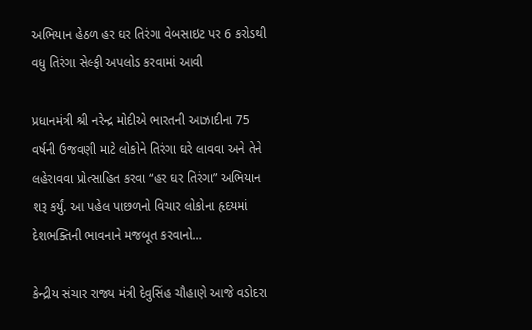અભિયાન હેઠળ હર ઘર તિરંગા વેબસાઇટ પર 6 કરોડથી વધુ તિરંગા સેલ્ફી અપલોડ કરવામાં આવી

પ્રધાનમંત્રી શ્રી નરેન્દ્ર મોદીએ ભારતની આઝાદીના 75 વર્ષની ઉજવણી માટે લોકોને તિરંગા ઘરે લાવવા અને તેને લહેરાવવા પ્રોત્સાહિત કરવા “હર ઘર તિરંગા” અભિયાન શરૂ કર્યું. આ પહેલ પાછળનો વિચાર લોકોના હૃદયમાં દેશભક્તિની ભાવનાને મજબૂત કરવાનો…

કેન્દ્રીય સંચાર રાજ્ય મંત્રી દેવુસિંહ ચૌહાણે આજે વડોદરા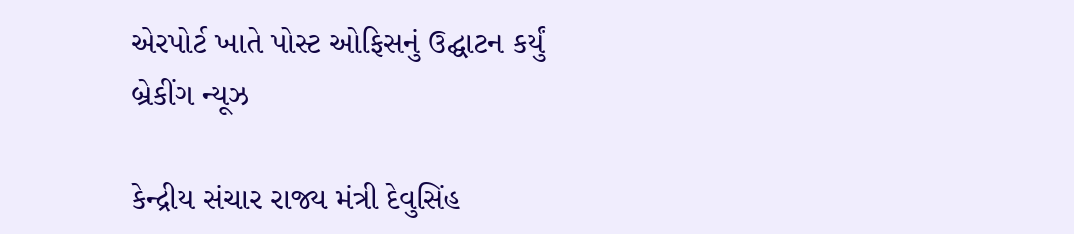એરપોર્ટ ખાતે પોસ્ટ ઓફિસનું ઉદ્ઘાટન કર્યું
બ્રેકીંગ ન્યૂઝ

કેન્દ્રીય સંચાર રાજ્ય મંત્રી દેવુસિંહ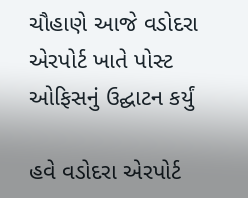ચૌહાણે આજે વડોદરા એરપોર્ટ ખાતે પોસ્ટ ઓફિસનું ઉદ્ઘાટન કર્યું

હવે વડોદરા એરપોર્ટ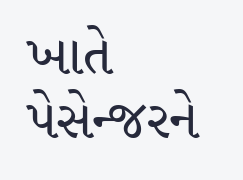ખાતે પેસેન્જરને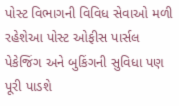પોસ્ટ વિભાગની વિવિધ સેવાઓ મળી રહેશેઆ પોસ્ટ ઓફીસ પાર્સલ પેકેજિંગ અને બુકિંગની સુવિધા પણ પૂરી પાડશે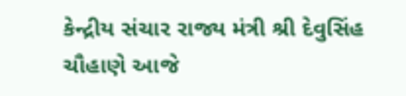કેન્દ્રીય સંચાર રાજ્ય મંત્રી શ્રી દેવુસિંહ ચૌહાણે આજે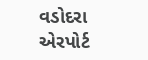વડોદરા એરપોર્ટ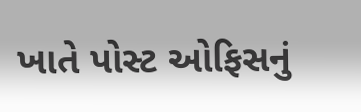ખાતે પોસ્ટ ઓફિસનું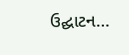ઉદ્ઘાટન…